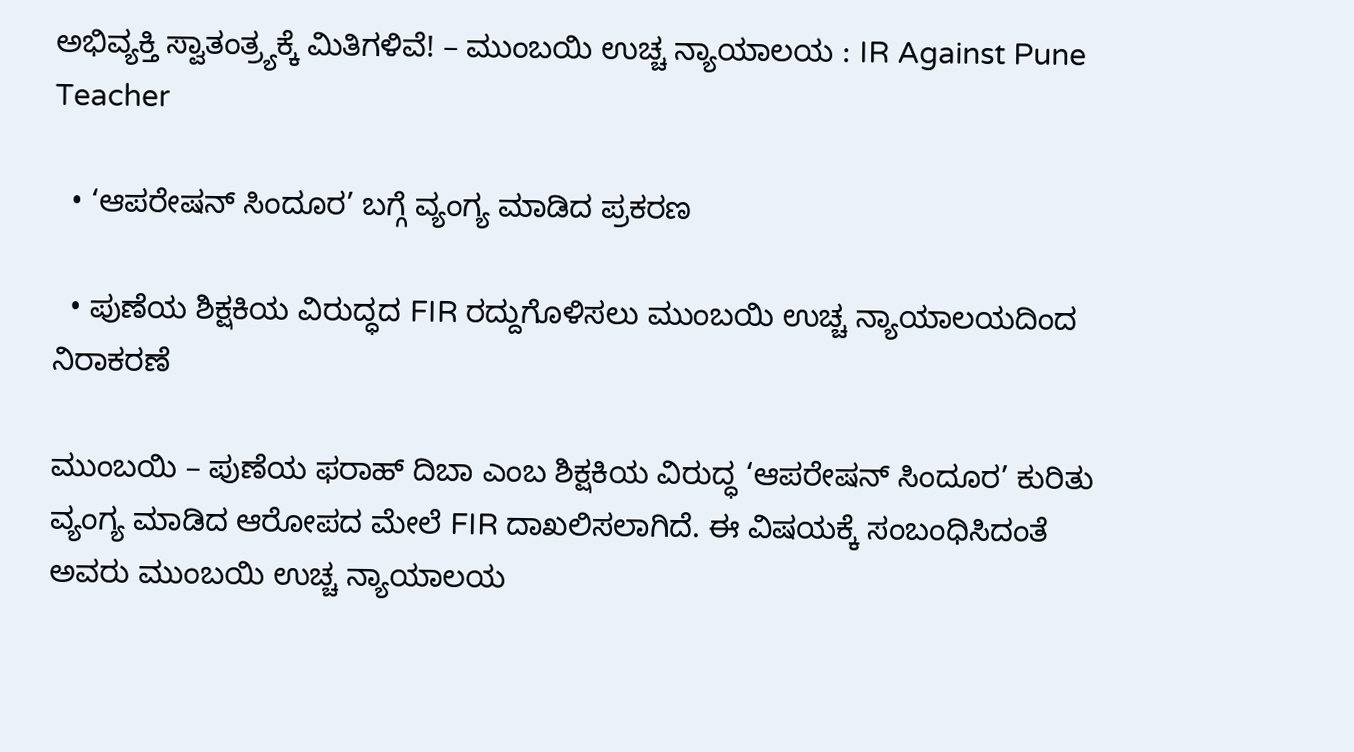ಅಭಿವ್ಯಕ್ತಿ ಸ್ವಾತಂತ್ರ್ಯಕ್ಕೆ ಮಿತಿಗಳಿವೆ! – ಮುಂಬಯಿ ಉಚ್ಚ ನ್ಯಾಯಾಲಯ : IR Against Pune Teacher

  • ‘ಆಪರೇಷನ್ ಸಿಂದೂರ’ ಬಗ್ಗೆ ವ್ಯಂಗ್ಯ ಮಾಡಿದ ಪ್ರಕರಣ

  • ಪುಣೆಯ ಶಿಕ್ಷಕಿಯ ವಿರುದ್ಧದ FIR ರದ್ದುಗೊಳಿಸಲು ಮುಂಬಯಿ ಉಚ್ಚ ನ್ಯಾಯಾಲಯದಿಂದ ನಿರಾಕರಣೆ

ಮುಂಬಯಿ – ಪುಣೆಯ ಫರಾಹ್ ದಿಬಾ ಎಂಬ ಶಿಕ್ಷಕಿಯ ವಿರುದ್ಧ ‘ಆಪರೇಷನ್ ಸಿಂದೂರ’ ಕುರಿತು ವ್ಯಂಗ್ಯ ಮಾಡಿದ ಆರೋಪದ ಮೇಲೆ FIR ದಾಖಲಿಸಲಾಗಿದೆ. ಈ ವಿಷಯಕ್ಕೆ ಸಂಬಂಧಿಸಿದಂತೆ ಅವರು ಮುಂಬಯಿ ಉಚ್ಚ ನ್ಯಾಯಾಲಯ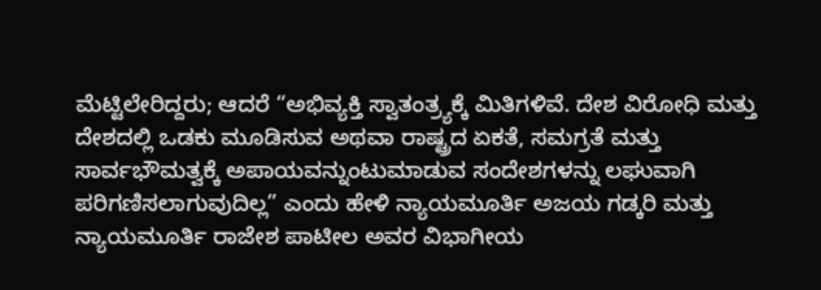ಮೆಟ್ಟಿಲೇರಿದ್ದರು; ಆದರೆ “ಅಭಿವ್ಯಕ್ತಿ ಸ್ವಾತಂತ್ರ್ಯಕ್ಕೆ ಮಿತಿಗಳಿವೆ. ದೇಶ ವಿರೋಧಿ ಮತ್ತು ದೇಶದಲ್ಲಿ ಒಡಕು ಮೂಡಿಸುವ ಅಥವಾ ರಾಷ್ಟ್ರದ ಏಕತೆ, ಸಮಗ್ರತೆ ಮತ್ತು ಸಾರ್ವಭೌಮತ್ವಕ್ಕೆ ಅಪಾಯವನ್ನುಂಟುಮಾಡುವ ಸಂದೇಶಗಳನ್ನು ಲಘುವಾಗಿ ಪರಿಗಣಿಸಲಾಗುವುದಿಲ್ಲ” ಎಂದು ಹೇಳಿ ನ್ಯಾಯಮೂರ್ತಿ ಅಜಯ ಗಡ್ಕರಿ ಮತ್ತು ನ್ಯಾಯಮೂರ್ತಿ ರಾಜೇಶ ಪಾಟೀಲ ಅವರ ವಿಭಾಗೀಯ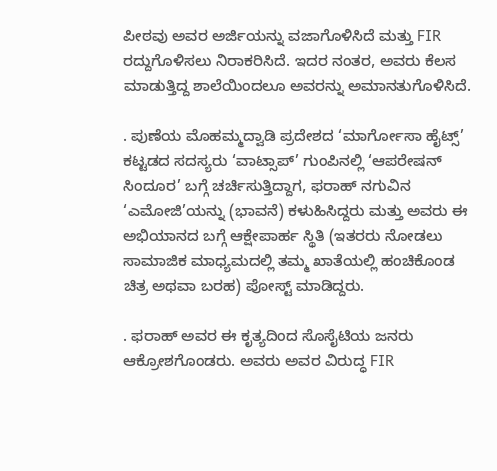ಪೀಠವು ಅವರ ಅರ್ಜಿಯನ್ನು ವಜಾಗೊಳಿಸಿದೆ ಮತ್ತು FIR ರದ್ದುಗೊಳಿಸಲು ನಿರಾಕರಿಸಿದೆ. ಇದರ ನಂತರ, ಅವರು ಕೆಲಸ ಮಾಡುತ್ತಿದ್ದ ಶಾಲೆಯಿಂದಲೂ ಅವರನ್ನು ಅಮಾನತುಗೊಳಿಸಿದೆ.

. ಪುಣೆಯ ಮೊಹಮ್ಮದ್ವಾಡಿ ಪ್ರದೇಶದ ‘ಮಾರ್ಗೋಸಾ ಹೈಟ್ಸ್’ ಕಟ್ಟಡದ ಸದಸ್ಯರು ‘ವಾಟ್ಸಾಪ್’ ಗುಂಪಿನಲ್ಲಿ ‘ಆಪರೇಷನ್ ಸಿಂದೂರ’ ಬಗ್ಗೆ ಚರ್ಚಿಸುತ್ತಿದ್ದಾಗ, ಫರಾಹ್ ನಗುವಿನ ‘ಎಮೋಜಿ’ಯನ್ನು (ಭಾವನೆ) ಕಳುಹಿಸಿದ್ದರು ಮತ್ತು ಅವರು ಈ ಅಭಿಯಾನದ ಬಗ್ಗೆ ಆಕ್ಷೇಪಾರ್ಹ ಸ್ಥಿತಿ (ಇತರರು ನೋಡಲು ಸಾಮಾಜಿಕ ಮಾಧ್ಯಮದಲ್ಲಿ ತಮ್ಮ ಖಾತೆಯಲ್ಲಿ ಹಂಚಿಕೊಂಡ ಚಿತ್ರ ಅಥವಾ ಬರಹ) ಪೋಸ್ಟ್ ಮಾಡಿದ್ದರು.

. ಫರಾಹ್ ಅವರ ಈ ಕೃತ್ಯದಿಂದ ಸೊಸೈಟಿಯ ಜನರು ಆಕ್ರೋಶಗೊಂಡರು. ಅವರು ಅವರ ವಿರುದ್ಧ FIR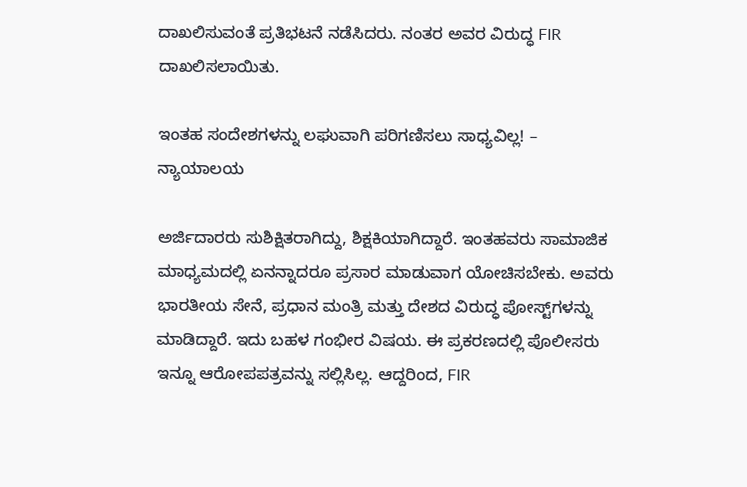ದಾಖಲಿಸುವಂತೆ ಪ್ರತಿಭಟನೆ ನಡೆಸಿದರು. ನಂತರ ಅವರ ವಿರುದ್ಧ FIR ದಾಖಲಿಸಲಾಯಿತು.

ಇಂತಹ ಸಂದೇಶಗಳನ್ನು ಲಘುವಾಗಿ ಪರಿಗಣಿಸಲು ಸಾಧ್ಯವಿಲ್ಲ! – ನ್ಯಾಯಾಲಯ

ಅರ್ಜಿದಾರರು ಸುಶಿಕ್ಷಿತರಾಗಿದ್ದು, ಶಿಕ್ಷಕಿಯಾಗಿದ್ದಾರೆ. ಇಂತಹವರು ಸಾಮಾಜಿಕ ಮಾಧ್ಯಮದಲ್ಲಿ ಏನನ್ನಾದರೂ ಪ್ರಸಾರ ಮಾಡುವಾಗ ಯೋಚಿಸಬೇಕು. ಅವರು ಭಾರತೀಯ ಸೇನೆ, ಪ್ರಧಾನ ಮಂತ್ರಿ ಮತ್ತು ದೇಶದ ವಿರುದ್ಧ ಪೋಸ್ಟ್‌ಗಳನ್ನು ಮಾಡಿದ್ದಾರೆ. ಇದು ಬಹಳ ಗಂಭೀರ ವಿಷಯ. ಈ ಪ್ರಕರಣದಲ್ಲಿ ಪೊಲೀಸರು ಇನ್ನೂ ಆರೋಪಪತ್ರವನ್ನು ಸಲ್ಲಿಸಿಲ್ಲ. ಆದ್ದರಿಂದ, FIR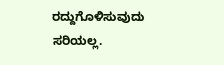ರದ್ದುಗೊಳಿಸುವುದು ಸರಿಯಲ್ಲ.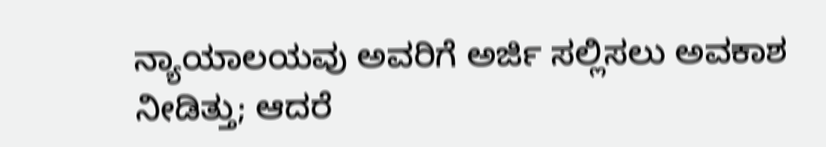ನ್ಯಾಯಾಲಯವು ಅವರಿಗೆ ಅರ್ಜಿ ಸಲ್ಲಿಸಲು ಅವಕಾಶ ನೀಡಿತ್ತು; ಆದರೆ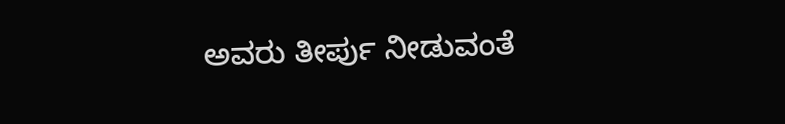ಅವರು ತೀರ್ಪು ನೀಡುವಂತೆ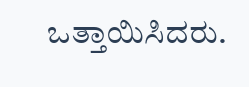ಒತ್ತಾಯಿಸಿದರು.